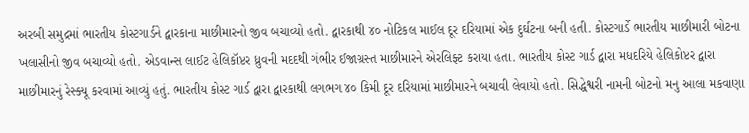અરબી સમુદ્રમાં ભારતીય કોસ્ટગાર્ડને દ્વારકાના માછીમારનો જીવ બચાવ્યો હતો. દ્વારકાથી ૪૦ નોટિકલ માઈલ દૂર દરિયામાં એક દુર્ઘટના બની હતી. કોસ્ટગાર્ડે ભારતીય માછીમારી બોટના ખલાસીનો જીવ બચાવ્યો હતો. એડવાન્સ લાઈટ હેલિકૉપ્ટર ધ્રુવની મદદથી ગંભીર ઈજાગ્રસ્ત માછીમારને એરલિફ્ટ કરાયા હતા. ભારતીય કોસ્ટ ગાર્ડ દ્વારા મધદરિયે હેલિકોપ્ટર દ્વારા માછીમારનું રેસ્ક્યૂ કરવામાં આવ્યું હતું. ભારતીય કોસ્ટ ગાર્ડ દ્વારા દ્વારકાથી લગભગ ૪૦ કિમી દૂર દરિયામાં માછીમારને બચાવી લેવાયો હતો. સિદ્ધેશ્વરી નામની બોટનો મનુ આલા મકવાણા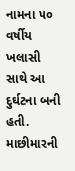નામના ૫૦ વર્ષીય ખલાસી સાથે આ દુર્ઘટના બની હતી. માછીમારની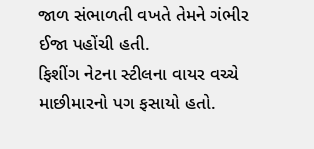જાળ સંભાળતી વખતે તેમને ગંભીર ઈજા પહોંચી હતી.
ફિશીંગ નેટના સ્ટીલના વાયર વચ્ચે માછીમારનો પગ ફસાયો હતો.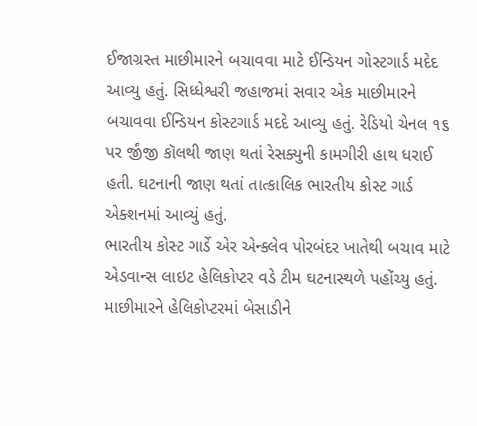ઈજાગ્રસ્ત માછીમારને બચાવવા માટે ઈન્ડિયન ગોસ્ટગાર્ડ મદેદ આવ્યુ હતું. સિધ્ધેશ્વરી જહાજમાં સવાર એક માછીમારને બચાવવા ઈન્ડિયન કોસ્ટગાર્ડ મદદે આવ્યુ હતું. રેડિયો ચેનલ ૧૬ પર ર્જીંજી કૉલથી જાણ થતાં રેસક્યુની કામગીરી હાથ ધરાઈ હતી. ઘટનાની જાણ થતાં તાત્કાલિક ભારતીય કોસ્ટ ગાર્ડ એક્શનમાં આવ્યું હતું.
ભારતીય કોસ્ટ ગાર્ડે એર એન્ક્લેવ પોરબંદર ખાતેથી બચાવ માટે એડવાન્સ લાઇટ હેલિકોપ્ટર વડે ટીમ ઘટનાસ્થળે પહોંચ્યુ હતું. માછીમારને હેલિકોપ્ટરમાં બેસાડીને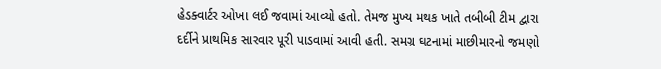હેડક્વાર્ટર ઓખા લઈ જવામાં આવ્યો હતો. તેમજ મુખ્ય મથક ખાતે તબીબી ટીમ દ્વારા દર્દીને પ્રાથમિક સારવાર પૂરી પાડવામાં આવી હતી. સમગ્ર ઘટનામાં માછીમારનો જમણો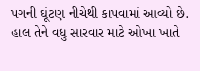પગની ઘૂંટણ નીચેથી કાપવામાં આવ્યો છે. હાલ તેને વધુ સારવાર માટે ઓખા ખાતે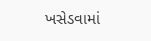ખસેડવામાં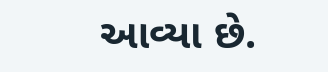આવ્યા છે.